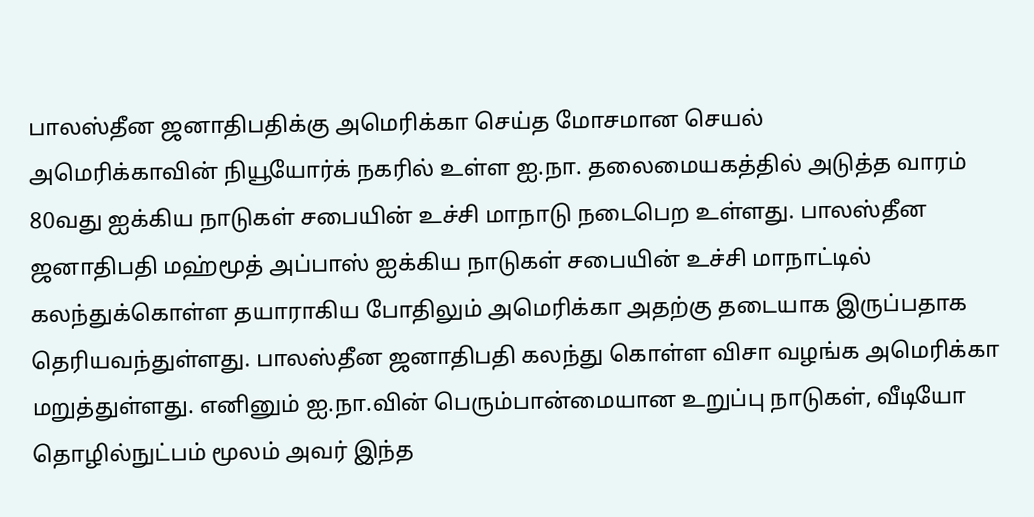பாலஸ்தீன ஜனாதிபதிக்கு அமெரிக்கா செய்த மோசமான செயல்
அமெரிக்காவின் நியூயோர்க் நகரில் உள்ள ஐ.நா. தலைமையகத்தில் அடுத்த வாரம் 80வது ஐக்கிய நாடுகள் சபையின் உச்சி மாநாடு நடைபெற உள்ளது. பாலஸ்தீன ஜனாதிபதி மஹ்மூத் அப்பாஸ் ஐக்கிய நாடுகள் சபையின் உச்சி மாநாட்டில் கலந்துக்கொள்ள தயாராகிய போதிலும் அமெரிக்கா அதற்கு தடையாக இருப்பதாக தெரியவந்துள்ளது. பாலஸ்தீன ஜனாதிபதி கலந்து கொள்ள விசா வழங்க அமெரிக்கா மறுத்துள்ளது. எனினும் ஐ.நா.வின் பெரும்பான்மையான உறுப்பு நாடுகள், வீடியோ தொழில்நுட்பம் மூலம் அவர் இந்த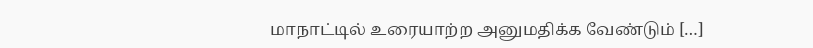மாநாட்டில் உரையாற்ற அனுமதிக்க வேண்டும் […]